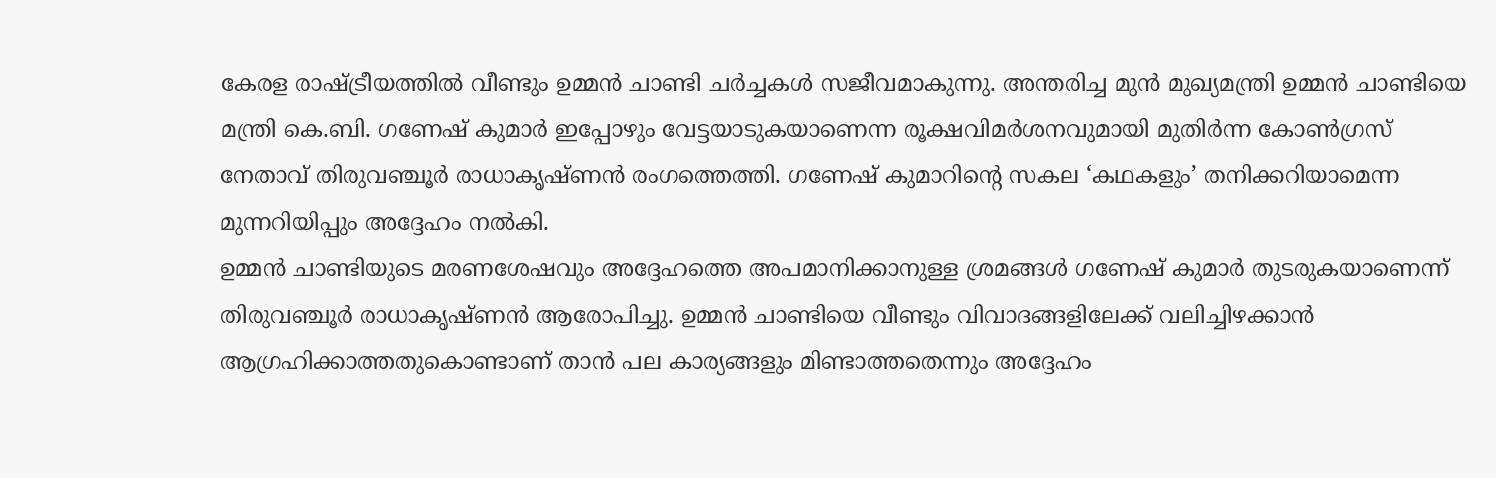കേരള രാഷ്ട്രീയത്തിൽ വീണ്ടും ഉമ്മൻ ചാണ്ടി ചർച്ചകൾ സജീവമാകുന്നു. അന്തരിച്ച മുൻ മുഖ്യമന്ത്രി ഉമ്മൻ ചാണ്ടിയെ മന്ത്രി കെ.ബി. ഗണേഷ് കുമാർ ഇപ്പോഴും വേട്ടയാടുകയാണെന്ന രൂക്ഷവിമർശനവുമായി മുതിർന്ന കോൺഗ്രസ് നേതാവ് തിരുവഞ്ചൂർ രാധാകൃഷ്ണൻ രംഗത്തെത്തി. ഗണേഷ് കുമാറിന്റെ സകല ‘കഥകളും’ തനിക്കറിയാമെന്ന മുന്നറിയിപ്പും അദ്ദേഹം നൽകി.
ഉമ്മൻ ചാണ്ടിയുടെ മരണശേഷവും അദ്ദേഹത്തെ അപമാനിക്കാനുള്ള ശ്രമങ്ങൾ ഗണേഷ് കുമാർ തുടരുകയാണെന്ന് തിരുവഞ്ചൂർ രാധാകൃഷ്ണൻ ആരോപിച്ചു. ഉമ്മൻ ചാണ്ടിയെ വീണ്ടും വിവാദങ്ങളിലേക്ക് വലിച്ചിഴക്കാൻ ആഗ്രഹിക്കാത്തതുകൊണ്ടാണ് താൻ പല കാര്യങ്ങളും മിണ്ടാത്തതെന്നും അദ്ദേഹം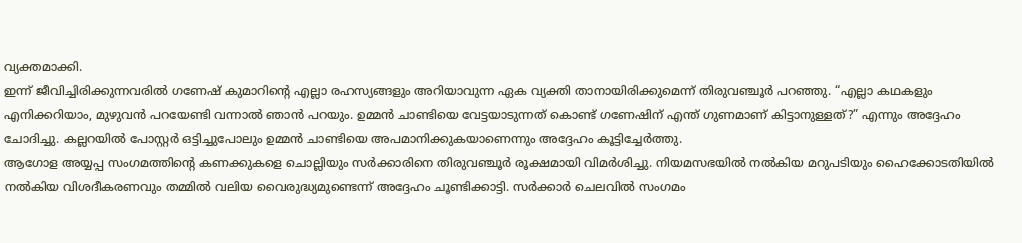വ്യക്തമാക്കി.
ഇന്ന് ജീവിച്ചിരിക്കുന്നവരിൽ ഗണേഷ് കുമാറിന്റെ എല്ലാ രഹസ്യങ്ങളും അറിയാവുന്ന ഏക വ്യക്തി താനായിരിക്കുമെന്ന് തിരുവഞ്ചൂർ പറഞ്ഞു. “എല്ലാ കഥകളും എനിക്കറിയാം, മുഴുവൻ പറയേണ്ടി വന്നാൽ ഞാൻ പറയും. ഉമ്മൻ ചാണ്ടിയെ വേട്ടയാടുന്നത് കൊണ്ട് ഗണേഷിന് എന്ത് ഗുണമാണ് കിട്ടാനുള്ളത്?” എന്നും അദ്ദേഹം ചോദിച്ചു. കല്ലറയിൽ പോസ്റ്റർ ഒട്ടിച്ചുപോലും ഉമ്മൻ ചാണ്ടിയെ അപമാനിക്കുകയാണെന്നും അദ്ദേഹം കൂട്ടിച്ചേർത്തു.
ആഗോള അയ്യപ്പ സംഗമത്തിന്റെ കണക്കുകളെ ചൊല്ലിയും സർക്കാരിനെ തിരുവഞ്ചൂർ രൂക്ഷമായി വിമർശിച്ചു. നിയമസഭയിൽ നൽകിയ മറുപടിയും ഹൈക്കോടതിയിൽ നൽകിയ വിശദീകരണവും തമ്മിൽ വലിയ വൈരുദ്ധ്യമുണ്ടെന്ന് അദ്ദേഹം ചൂണ്ടിക്കാട്ടി. സർക്കാർ ചെലവിൽ സംഗമം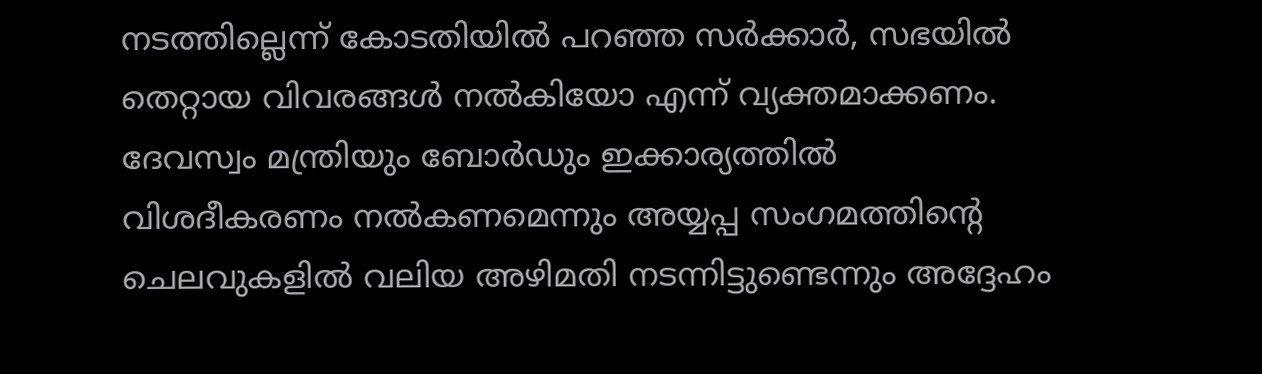നടത്തില്ലെന്ന് കോടതിയിൽ പറഞ്ഞ സർക്കാർ, സഭയിൽ തെറ്റായ വിവരങ്ങൾ നൽകിയോ എന്ന് വ്യക്തമാക്കണം.
ദേവസ്വം മന്ത്രിയും ബോർഡും ഇക്കാര്യത്തിൽ വിശദീകരണം നൽകണമെന്നും അയ്യപ്പ സംഗമത്തിന്റെ ചെലവുകളിൽ വലിയ അഴിമതി നടന്നിട്ടുണ്ടെന്നും അദ്ദേഹം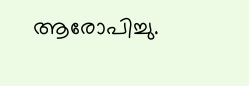ആരോപിച്ചു.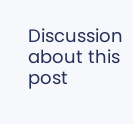Discussion about this post